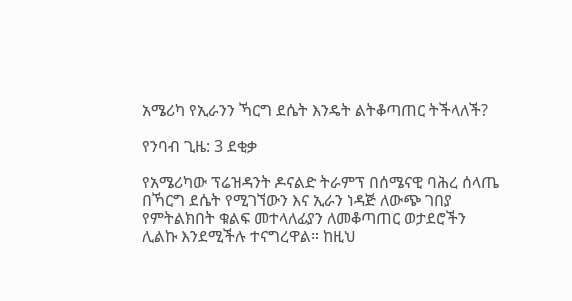አሜሪካ የኢራንን ኻርግ ደሴት እንዴት ልትቆጣጠር ትችላለች?

የንባብ ጊዜ: 3 ደቂቃ

የአሜሪካው ፕሬዝዳንት ዶናልድ ትራምፕ በሰሜናዊ ባሕረ ሰላጤ በኻርግ ደሴት የሚገኘውን እና ኢራን ነዳጅ ለውጭ ገበያ የምትልክበት ቁልፍ መተላለፊያን ለመቆጣጠር ወታደሮችን ሊልኩ እንደሚችሉ ተናግረዋል። ከዚህ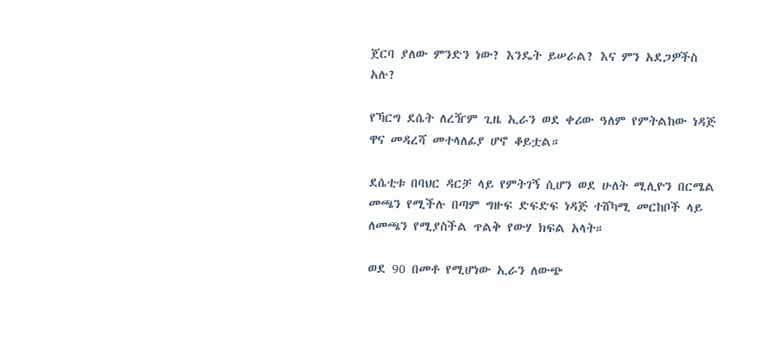ጀርባ ያለው ምንድን ነው? እንዴት ይሠራል? እና ምን አደጋዎችስ አሉ?

የኻርግ ደሴት ለረዥም ጊዜ ኢራን ወደ ቀሪው ዓለም የምትልከው ነዳጅ ዋና መዳረሻ መተላለፊያ ሆኖ ቆይቷል።

ደሴቲቱ በባህር ዳርቻ ላይ የምትገኝ ሲሆን ወደ ሁለት ሚሊዮን በርሜል መጫን የሚችሉ በጣም ግዙፍ ድፍድፍ ነዳጅ ተሸካሚ መርከቦች ላይ ለመጫን የሚያስችል ጥልቅ የውሃ ክፍል አላት።

ወደ 90 በመቶ የሚሆነው ኢራን ለውጭ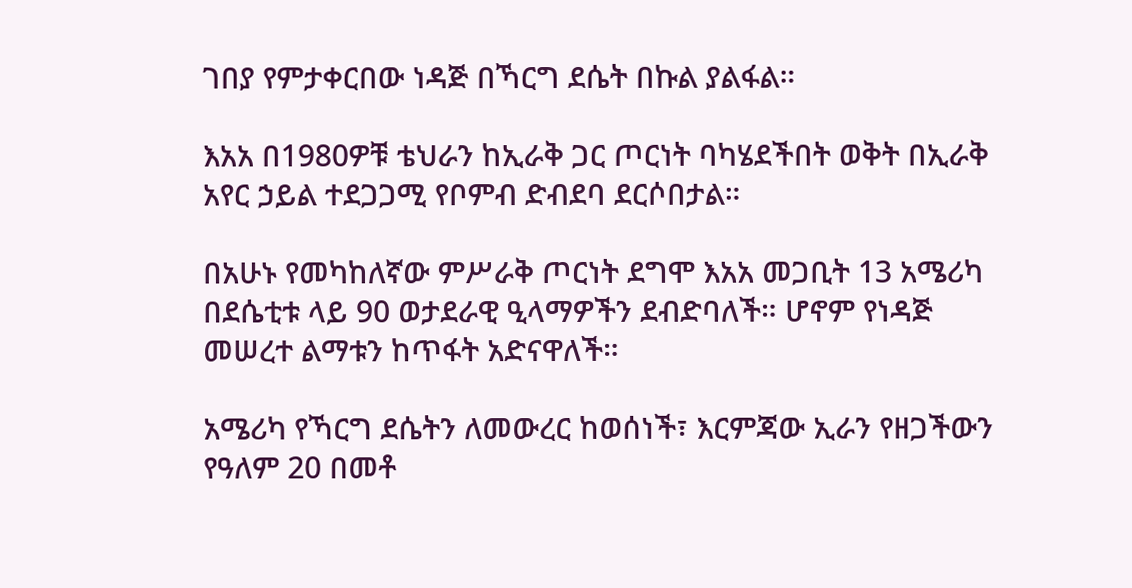ገበያ የምታቀርበው ነዳጅ በኻርግ ደሴት በኩል ያልፋል።

እአአ በ1980ዎቹ ቴህራን ከኢራቅ ጋር ጦርነት ባካሄደችበት ወቅት በኢራቅ አየር ኃይል ተደጋጋሚ የቦምብ ድብደባ ደርሶበታል።

በአሁኑ የመካከለኛው ምሥራቅ ጦርነት ደግሞ እአአ መጋቢት 13 አሜሪካ በደሴቲቱ ላይ 90 ወታደራዊ ዒላማዎችን ደብድባለች። ሆኖም የነዳጅ መሠረተ ልማቱን ከጥፋት አድናዋለች።

አሜሪካ የኻርግ ደሴትን ለመውረር ከወሰነች፣ እርምጃው ኢራን የዘጋችውን የዓለም 20 በመቶ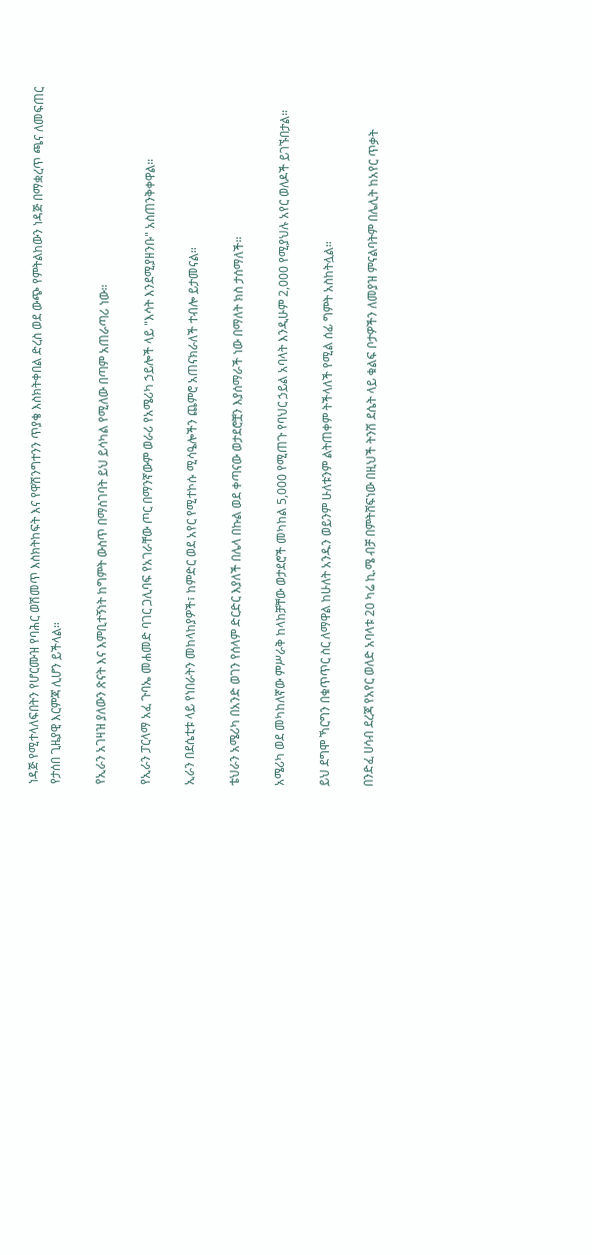ነዳጅ የሚተላለፍበትን የሆርሙዝ የባሕር ወሽመጥ እስክትከፍት እና የዋሽንግተንን ጥያቄ እስክትቀበል ድረስ ወደ ውጭ የምትልከውን ነዳጅ በማቋረጥ ጫና ለመፍጠር የታሰበ ጊዜያዊ እርምጃ ሊሆን ይችላል።

የኢራን አገዛዝ ያለውን ጽናት እና እምቢተኝነት ከግምት ውስጥ በማስገባት ይህ ይሳካል የሚለው በጣም አጠራጣሪ ነው።

የኢራን ፓርላማ አፈ ጉባኤ መሐመድ ባገር ጋሊባፍ የአገራቸው ጦር በማንኛውም ወራሪ የአሜሪካ ኃይሎች ላይ "እሳት እንደሚያዘንቡ" አስጠንቅቀዋል።

ኢራን በደሴቲቱ ላይ የነበራትን መከላከያዎች፣ ከምድር ወደ አየር የሚተኮሱ ሚሳዔሎችን ጨምሮ አጠናክራለች ተብሎ ይታመናል።

ቴህራን አሜሪካ በአንድ ወገን የሰላም ድርድር እያለች በሌላ በኩል ወደ ቀጣናው ወታደሮቿን እያሰማራች ነው በማለት ክስ ታሰማለች።

አሜሪካ ወደ መካከለኛው ምሥራቅ ከላከቻቸው ወታደሮች መካከል 5,000 የሚጠጉ የባህር ኃይል አባላት እንዲሁም 2,000 የሚያህሉ አየር ወለዶች ይገኙበታል።

ይህ ደግሞ ኻርግን በቁጥጥር ስር ለማዋል ከሁለት አንዱን ወይንም ሁለቱንም ልትጠቀም ትችላለች የሚል ሰፊ ግምት አስከትሏል።

በንድፈ ሀሳብ ደረጃ የአየር ወለድ አባላቱ 20 ካሬ ኪ.ሜ ብቻ በምትሸፍነው በዚህች ትንሽ ደሴት ላይ ቁልፍ ቦታዎችን ለመያዝ ምናልባትም በሌሊት ከአየር ጥቃት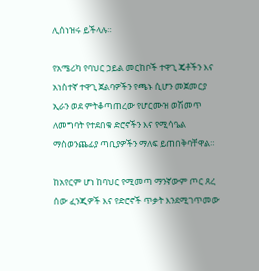ሊሰነዝሩ ይችላሉ።

የአሜሪካ የባህር ኃይል መርከቦች ተዋጊ ጄቶችን እና አነስተኛ ተዋጊ ጀልባዎችን የጫኑ ሲሆን መጀመርያ ኢራን ወደ ምትቆጣጠረው የሆርሙዝ ወሽመጥ ለመግባት የተደበቁ ድሮኖችን እና የሚሳዔል ማስወንጨፊያ ጣቢያዎችን ማለፍ ይጠበቅባቸዋል።

ከአየርም ሆነ ከባህር የሚመጣ ማንኛውም ጦር ጸረ ሰው ፈንጂዎች እና የድሮኖች ጥቃት እንደሚገጥመው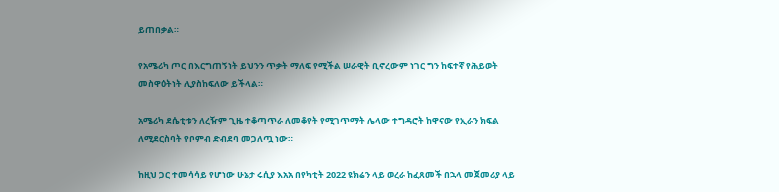ይጠበቃል።

የአሜሪካ ጦር በእርግጠኝነት ይህንን ጥቃት ማለፍ የሚችል ሠራዊት ቢኖረውም ነገር ግን ከፍተኛ የሕይወት መስዋዕትነት ሊያስከፍለው ይችላል።

አሜሪካ ደሴቲቱን ለረዥም ጊዜ ተቆጣጥራ ለመቆየት የሚገጥማት ሌላው ተግዳሮት ከዋናው የኢራን ክፍል ለሚደርስባት የቦምብ ድብደባ መጋለጧ ነው።

ከዚህ ጋር ተመሳሳይ የሆነው ሁኔታ ሩሲያ እአአ በየካቲት 2022 ዩክሬን ላይ ወረራ ከፈጸመች በኋላ መጀመሪያ ላይ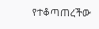የተቆጣጠረችው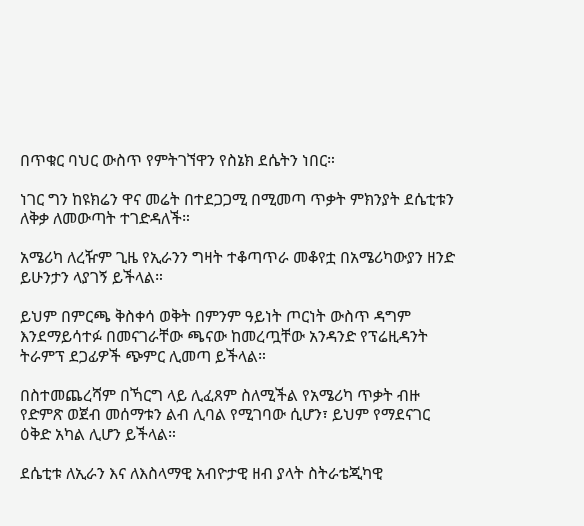በጥቁር ባህር ውስጥ የምትገኘዋን የስኔክ ደሴትን ነበር።

ነገር ግን ከዩክሬን ዋና መሬት በተደጋጋሚ በሚመጣ ጥቃት ምክንያት ደሴቲቱን ለቅቃ ለመውጣት ተገድዳለች።

አሜሪካ ለረዥም ጊዜ የኢራንን ግዛት ተቆጣጥራ መቆየቷ በአሜሪካውያን ዘንድ ይሁንታን ላያገኝ ይችላል።

ይህም በምርጫ ቅስቀሳ ወቅት በምንም ዓይነት ጦርነት ውስጥ ዳግም እንደማይሳተፉ በመናገራቸው ጫናው ከመረጧቸው አንዳንድ የፕሬዚዳንት ትራምፕ ደጋፊዎች ጭምር ሊመጣ ይችላል።

በስተመጨረሻም በኻርግ ላይ ሊፈጸም ስለሚችል የአሜሪካ ጥቃት ብዙ የድምጽ ወጀብ መሰማቱን ልብ ሊባል የሚገባው ሲሆን፣ ይህም የማደናገር ዕቅድ አካል ሊሆን ይችላል።

ደሴቲቱ ለኢራን እና ለእስላማዊ አብዮታዊ ዘብ ያላት ስትራቴጂካዊ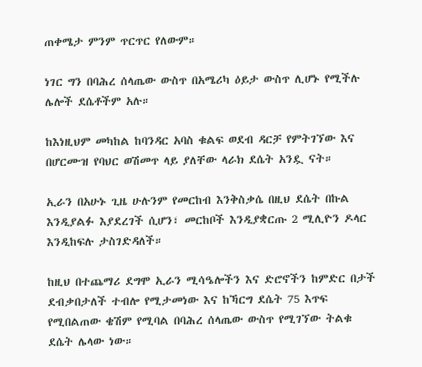ጠቀሜታ ምንም ጥርጥር የለውም።

ነገር ግን በባሕረ ሰላጤው ውስጥ በአሜሪካ ዕይታ ውስጥ ሊሆኑ የሚችሉ ሌሎች ደሴቶችም አሉ።

ከእነዚህም መካከል ከባንዳር አባስ ቁልፍ ወደብ ዳርቻ የምትገኘው እና በሆርሙዝ የባህር ወሽመጥ ላይ ያለቸው ላራክ ደሴት አንዷ ናት።

ኢራን በአሁኑ ጊዜ ሁሉንም የመርከብ እንቅስቃሴ በዚህ ደሴት በኩል እንዲያልፉ እያደረገች ሲሆን፣ መርከቦች እንዲያቋርጡ 2 ሚሊዮን ዶላር እንዲከፍሉ ታስገድዳለች።

ከዚህ በተጨማሪ ደግሞ ኢራን ሚሳዔሎችን እና ድሮኖችን ከምድር በታች ደብቃበታለች ተብሎ የሚታመነው እና ከኻርግ ደሴት 75 እጥፍ የሚበልጠው ቄሽም የሚባል በባሕረ ሰላጤው ውስጥ የሚገኘው ትልቁ ደሴት ሌላው ነው።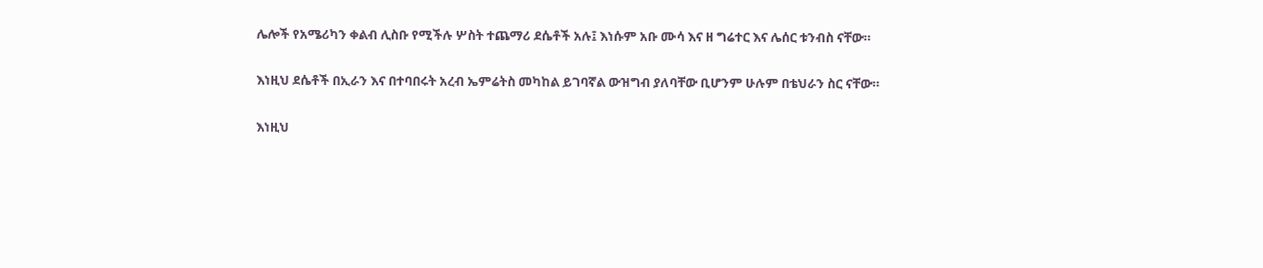ሌሎች የአሜሪካን ቀልብ ሊስቡ የሚችሉ ሦስት ተጨማሪ ደሴቶች አሉ፤ እነሱም አቡ ሙሳ እና ዘ ግሬተር እና ሌሰር ቱንብስ ናቸው።

እነዚህ ደሴቶች በኢራን እና በተባበሩት አረብ ኤምሬትስ መካከል ይገባኛል ውዝግብ ያለባቸው ቢሆንም ሁሉም በቴህራን ስር ናቸው።

እነዚህ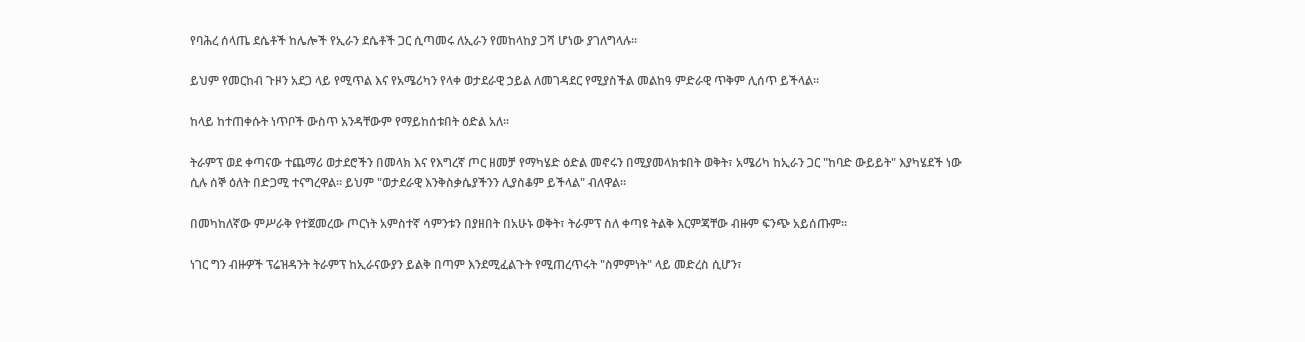የባሕረ ሰላጤ ደሴቶች ከሌሎች የኢራን ደሴቶች ጋር ሲጣመሩ ለኢራን የመከላከያ ጋሻ ሆነው ያገለግላሉ።

ይህም የመርከብ ጉዞን አደጋ ላይ የሚጥል እና የአሜሪካን የላቀ ወታደራዊ ኃይል ለመገዳደር የሚያስችል መልከዓ ምድራዊ ጥቅም ሊሰጥ ይችላል።

ከላይ ከተጠቀሱት ነጥቦች ውስጥ አንዳቸውም የማይከሰቱበት ዕድል አለ።

ትራምፕ ወደ ቀጣናው ተጨማሪ ወታደሮችን በመላክ እና የእግረኛ ጦር ዘመቻ የማካሄድ ዕድል መኖሩን በሚያመላክቱበት ወቅት፣ አሜሪካ ከኢራን ጋር "ከባድ ውይይት" እያካሄደች ነው ሲሉ ሰኞ ዕለት በድጋሚ ተናግረዋል። ይህም "ወታደራዊ እንቅስቃሴያችንን ሊያስቆም ይችላል" ብለዋል።

በመካከለኛው ምሥራቅ የተጀመረው ጦርነት አምስተኛ ሳምንቱን በያዘበት በአሁኑ ወቅት፣ ትራምፕ ስለ ቀጣዩ ትልቅ እርምጃቸው ብዙም ፍንጭ አይሰጡም።

ነገር ግን ብዙዎች ፕሬዝዳንት ትራምፕ ከኢራናውያን ይልቅ በጣም እንደሚፈልጉት የሚጠረጥሩት "ስምምነት" ላይ መድረስ ሲሆን፣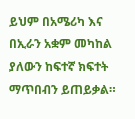ይህም በአሜሪካ እና በኢራን አቋም መካከል ያለውን ከፍተኛ ክፍተት ማጥበብን ይጠይቃል።